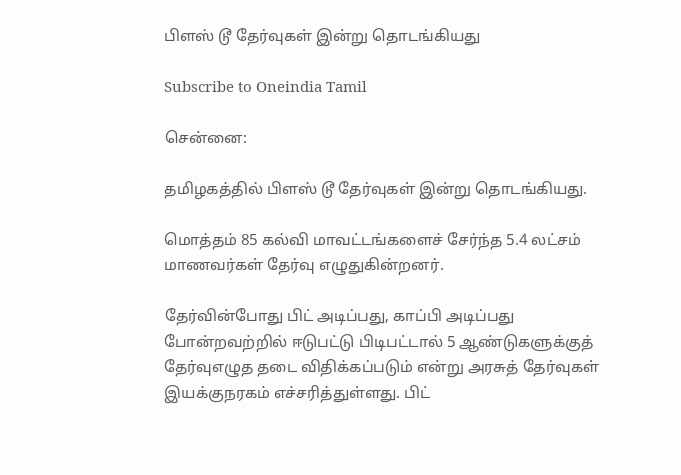பிளஸ் டூ தேர்வுகள் இன்று தொடங்கியது

Subscribe to Oneindia Tamil

சென்னை:

தமிழகத்தில் பிளஸ் டூ தேர்வுகள் இன்று தொடங்கியது.

மொத்தம் 85 கல்வி மாவட்டங்களைச் சேர்ந்த 5.4 லட்சம் மாணவர்கள் தேர்வு எழுதுகின்றனர்.

தேர்வின்போது பிட் அடிப்பது, காப்பி அடிப்பது போன்றவற்றில் ஈடுபட்டு பிடிபட்டால் 5 ஆண்டுகளுக்குத் தேர்வுஎழுத தடை விதிக்கப்படும் என்று அரசுத் தேர்வுகள் இயக்குநரகம் எச்சரித்துள்ளது. பிட்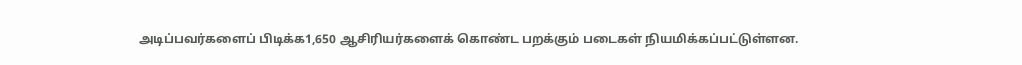அடிப்பவர்களைப் பிடிக்க1,650 ஆசிரியர்களைக் கொண்ட பறக்கும் படைகள் நியமிக்கப்பட்டுள்ளன.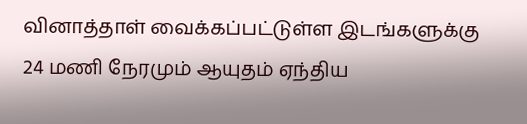வினாத்தாள் வைக்கப்பட்டுள்ள இடங்களுக்கு 24 மணி நேரமும் ஆயுதம் ஏந்திய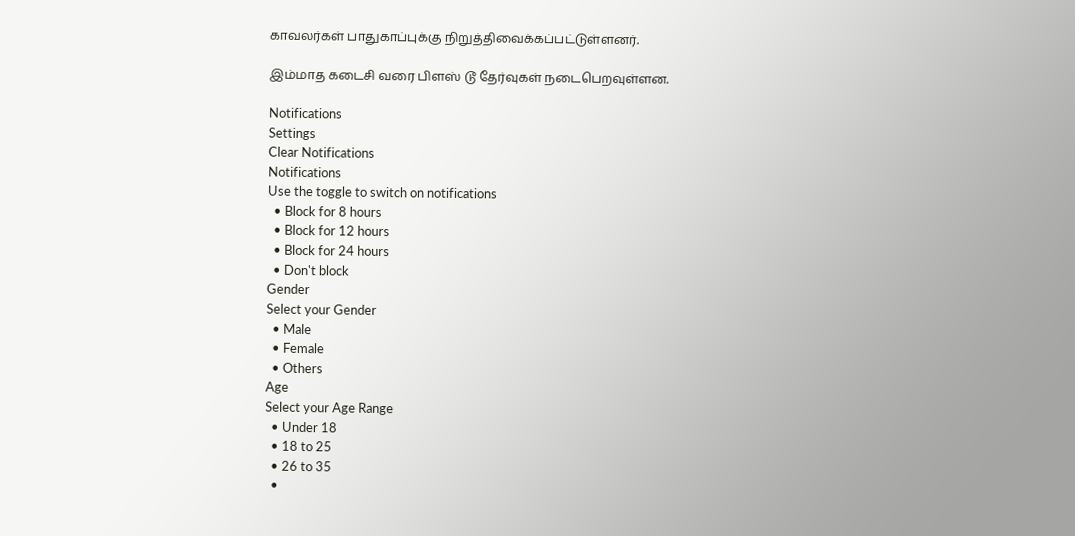காவலர்கள் பாதுகாப்புக்கு நிறுத்திவைக்கப்பட்டுள்ளனர்.

இம்மாத கடைசி வரை பிளஸ் டூ தேர்வுகள் நடைபெறவுள்ளன.

Notifications
Settings
Clear Notifications
Notifications
Use the toggle to switch on notifications
  • Block for 8 hours
  • Block for 12 hours
  • Block for 24 hours
  • Don't block
Gender
Select your Gender
  • Male
  • Female
  • Others
Age
Select your Age Range
  • Under 18
  • 18 to 25
  • 26 to 35
  •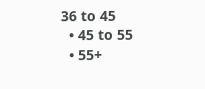36 to 45
  • 45 to 55
  • 55+